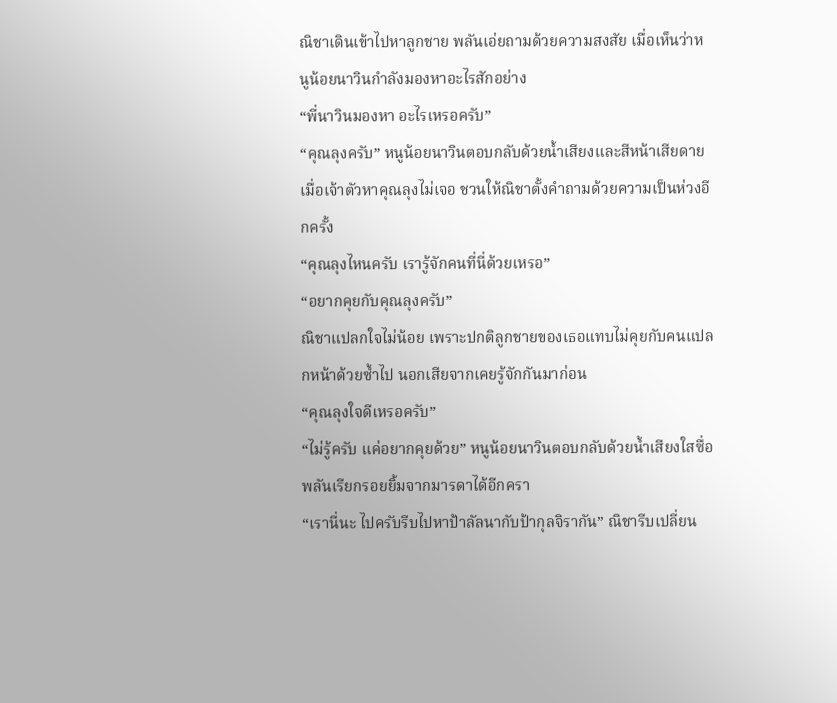ณิชาเดินเข้าไปหาลูกชาย พลันเอ่ยถามด้วยความสงสัย เมื่อเห็นว่าหนูน้อยนาวินกำลังมองหาอะไรสักอย่าง
“พี่นาวินมองหา อะไรเหรอครับ”
“คุณลุงครับ” หนูน้อยนาวินตอบกลับด้วยน้ำเสียงและสีหน้าเสียดาย เมื่อเจ้าตัวหาคุณลุงไม่เจอ ชวนให้ณิชาตั้งคำถามด้วยความเป็นห่วงอีกครั้ง
“คุณลุงไหนครับ เรารู้จักคนที่นี่ด้วยเหรอ”
“อยากคุยกับคุณลุงครับ”
ณิชาแปลกใจไม่น้อย เพราะปกติลูกชายของเธอแทบไม่คุยกับคนแปลกหน้าด้วยซ้ำไป นอกเสียจากเคยรู้จักกันมาก่อน
“คุณลุงใจดีเหรอครับ”
“ไม่รู้ครับ แค่อยากคุยด้วย” หนูน้อยนาวินตอบกลับด้วยน้ำเสียงใสซื่อ พลันเรียกรอยยิ้มจากมารดาได้อีกครา
“เรานี่นะ ไปครับรีบไปหาป้าลัลนากับป้ากุลจิรากัน” ณิชารีบเปลี่ยน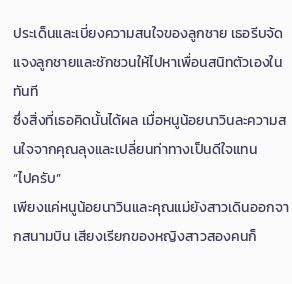ประเด็นและเบี่ยงความสนใจของลูกชาย เธอรีบจัดแจงลูกชายและชักชวนให้ไปหาเพื่อนสนิทตัวเองในทันที
ซึ่งสิ่งที่เธอคิดนั้นได้ผล เมื่อหนูน้อยนาวินละความสนใจจากคุณลุงและเปลี่ยนท่าทางเป็นดีใจแทน
“ไปครับ”
เพียงแค่หนูน้อยนาวินและคุณแม่ยังสาวเดินออกจากสนามบิน เสียงเรียกของหญิงสาวสองคนก็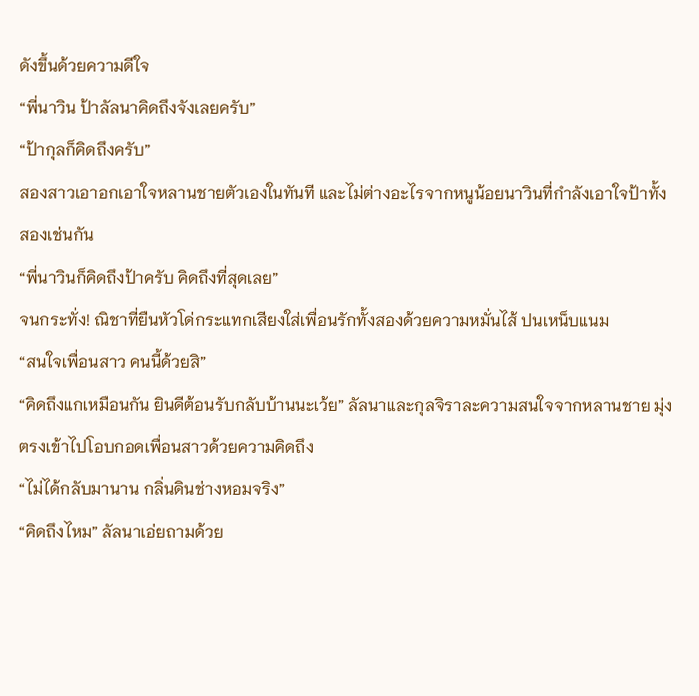ดังขึ้นด้วยความดีใจ
“พี่นาวิน ป้าลัลนาคิดถึงจังเลยครับ”
“ป้ากุลก็คิดถึงครับ”
สองสาวเอาอกเอาใจหลานชายตัวเองในทันที และไม่ต่างอะไรจากหนูน้อยนาวินที่กำลังเอาใจป้าทั้งสองเช่นกัน
“พี่นาวินก็คิดถึงป้าครับ คิดถึงที่สุดเลย”
จนกระทั่ง! ณิชาที่ยืนหัวโด่กระแทกเสียงใส่เพื่อนรักทั้งสองด้วยความหมั่นไส้ ปนเหน็บแนม
“สนใจเพื่อนสาว คนนี้ด้วยสิ”
“คิดถึงแกเหมือนกัน ยินดีต้อนรับกลับบ้านนะเว้ย” ลัลนาและกุลจิราละความสนใจจากหลานชาย มุ่งตรงเข้าไปโอบกอดเพื่อนสาวด้วยความคิดถึง
“ไม่ได้กลับมานาน กลิ่นดินช่างหอมจริง”
“คิดถึงไหม” ลัลนาเอ่ยถามด้วย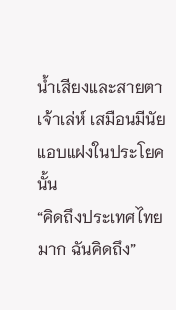น้ำเสียงและสายตาเจ้าเล่ห์ เสมือนมีนัยแอบแฝงในประโยคนั้น
“คิดถึงประเทศไทยมาก ฉันคิดถึง”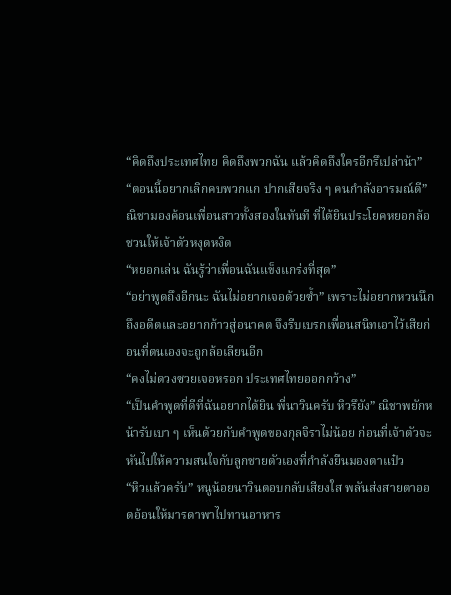“คิดถึงประเทศไทย คิดถึงพวกฉัน แล้วคิดถึงใครอีกรึเปล่าน้า”
“ตอนนี้อยากเลิกคบพวกแก ปากเสียจริง ๆ คนกำลังอารมณ์ดี” ณิชามองค้อนเพื่อนสาวทั้งสองในทันที ที่ได้ยินประโยคหยอกล้อชวนให้เจ้าตัวหงุดหงิด
“หยอกเล่น ฉันรู้ว่าเพื่อนฉันแข็งแกร่งที่สุด”
“อย่าพูดถึงอีกนะ ฉันไม่อยากเจอด้วยซ้ำ” เพราะไม่อยากหวนนึกถึงอดีตและอยากก้าวสู่อนาคต จึงรีบเบรกเพื่อนสนิทเอาไว้เสียก่อนที่ตนเองจะถูกล้อเลียนอีก
“คงไม่ดวงซวยเจอหรอก ประเทศไทยออกกว้าง”
“เป็นคำพูดที่ดีที่ฉันอยากได้ยิน พี่นาวินครับ หิวรึยัง” ณิชาพยักหน้ารับเบา ๆ เห็นด้วยกับคำพูดของกุลจิราไม่น้อย ก่อนที่เจ้าตัวจะหันไปให้ความสนใจกับลูกชายตัวเองที่กำลังยืนมองตาแป๋ว
“หิวแล้วครับ” หนูน้อยนาวินตอบกลับเสียงใส พลันส่งสายตาออดอ้อนให้มารดาพาไปทานอาหาร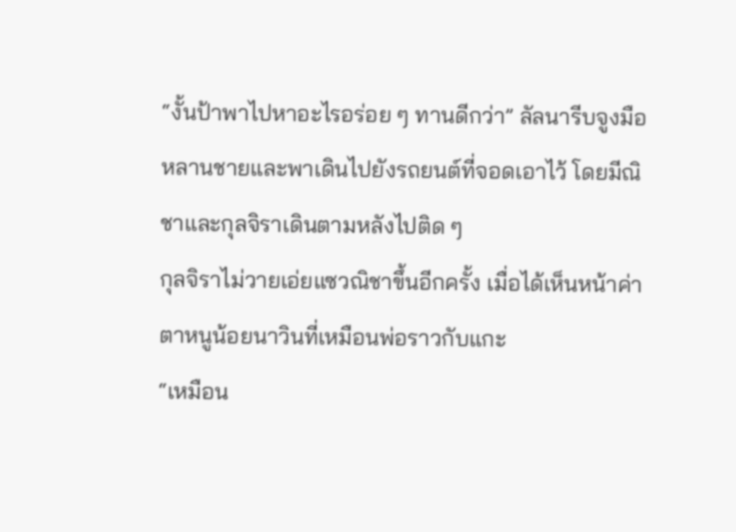“งั้นป้าพาไปหาอะไรอร่อย ๆ ทานดีกว่า” ลัลนารีบจูงมือหลานชายและพาเดินไปยังรถยนต์ที่จอดเอาไว้ โดยมีณิชาและกุลจิราเดินตามหลังไปติด ๆ
กุลจิราไม่วายเอ่ยแซวณิชาขึ้นอีกครั้ง เมื่อได้เห็นหน้าค่าตาหนูน้อยนาวินที่เหมือนพ่อราวกับแกะ
“เหมือน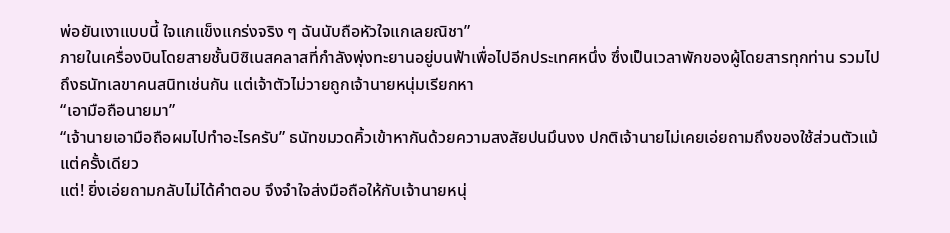พ่อยันเงาแบบนี้ ใจแกแข็งแกร่งจริง ๆ ฉันนับถือหัวใจแกเลยณิชา”
ภายในเครื่องบินโดยสายชั้นบิซิเนสคลาสที่กำลังพุ่งทะยานอยู่บนฟ้าเพื่อไปอีกประเทศหนึ่ง ซึ่งเป็นเวลาพักของผู้โดยสารทุกท่าน รวมไปถึงธนัทเลขาคนสนิทเช่นกัน แต่เจ้าตัวไม่วายถูกเจ้านายหนุ่มเรียกหา
“เอามือถือนายมา”
“เจ้านายเอามือถือผมไปทำอะไรครับ” ธนัทขมวดคิ้วเข้าหากันด้วยความสงสัยปนมึนงง ปกติเจ้านายไม่เคยเอ่ยถามถึงของใช้ส่วนตัวแม้แต่ครั้งเดียว
แต่! ยิ่งเอ่ยถามกลับไม่ได้คำตอบ จึงจำใจส่งมือถือให้กับเจ้านายหนุ่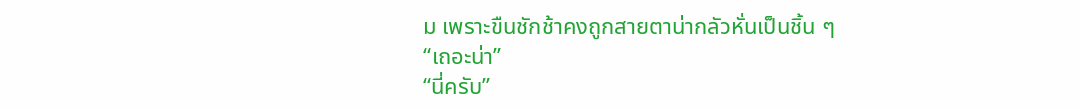ม เพราะขืนชักช้าคงถูกสายตาน่ากลัวหั่นเป็นชิ้น ๆ
“เถอะน่า”
“นี่ครับ”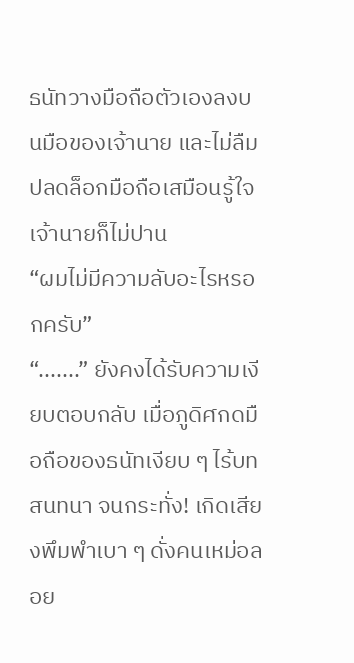ธนัทวางมือถือตัวเองลงบนมือของเจ้านาย และไม่ลืมปลดล็อกมือถือเสมือนรู้ใจเจ้านายก็ไม่ปาน
“ผมไม่มีความลับอะไรหรอกครับ”
“.......” ยังคงได้รับความเงียบตอบกลับ เมื่อภูดิศกดมือถือของธนัทเงียบ ๆ ไร้บทสนทนา จนกระทั่ง! เกิดเสียงพึมพำเบา ๆ ดั่งคนเหม่อลอย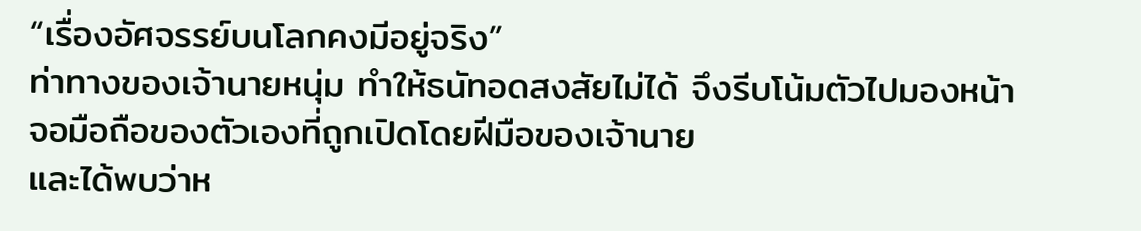“เรื่องอัศจรรย์บนโลกคงมีอยู่จริง”
ท่าทางของเจ้านายหนุ่ม ทำให้ธนัทอดสงสัยไม่ได้ จึงรีบโน้มตัวไปมองหน้าจอมือถือของตัวเองที่ถูกเปิดโดยฝีมือของเจ้านาย
และได้พบว่าห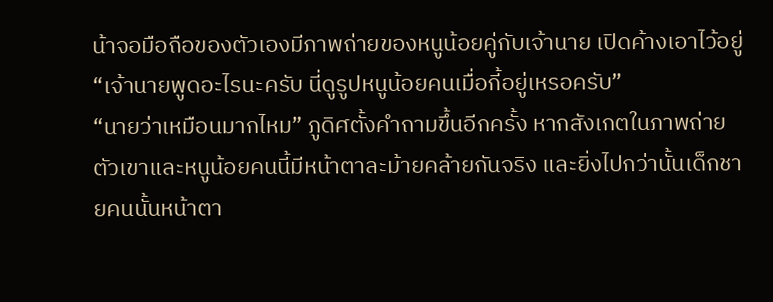น้าจอมือถือของตัวเองมีภาพถ่ายของหนูน้อยคู่กับเจ้านาย เปิดค้างเอาไว้อยู่
“เจ้านายพูดอะไรนะครับ นี่ดูรูปหนูน้อยคนเมื่อกี้อยู่เหรอครับ”
“นายว่าเหมือนมากไหม” ภูดิศตั้งคำถามขึ้นอีกครั้ง หากสังเกตในภาพถ่ายตัวเขาและหนูน้อยคนนี้มีหน้าตาละม้ายคล้ายกันจริง และยิ่งไปกว่านั้นเด็กชายคนนั้นหน้าตา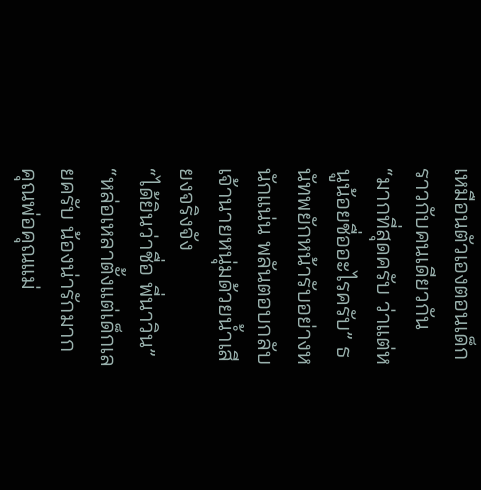เหมือนตัวเองตอนเด็กราวกับคนเดียวกัน
“มากที่สุดครับ ว่าแต่หนูน้อยชื่ออะไรครับ” ธนัทพยักหน้ารับอย่างหนักแน่น พลันตอบกลับเจ้านายหนุ่มด้วยน้ำเสียงจริงจัง
“ได้ยินว่าชื่อ พี่นาวิน”
“หล่อเหลาตั้งแต่เด็กเลยครับ น้องน่ารักมาก คุณพ่อคุณแม่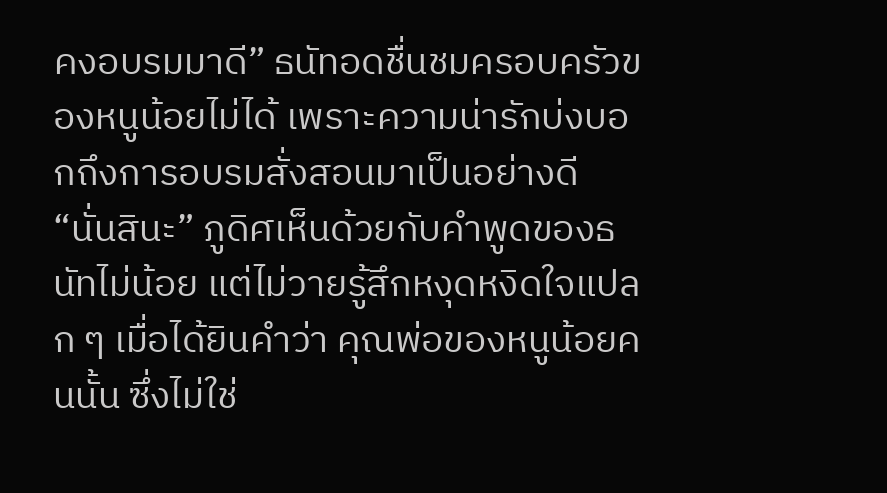คงอบรมมาดี” ธนัทอดชื่นชมครอบครัวของหนูน้อยไม่ได้ เพราะความน่ารักบ่งบอกถึงการอบรมสั่งสอนมาเป็นอย่างดี
“นั่นสินะ” ภูดิศเห็นด้วยกับคำพูดของธนัทไม่น้อย แต่ไม่วายรู้สึกหงุดหงิดใจแปลก ๆ เมื่อได้ยินคำว่า คุณพ่อของหนูน้อยคนนั้น ซึ่งไม่ใช่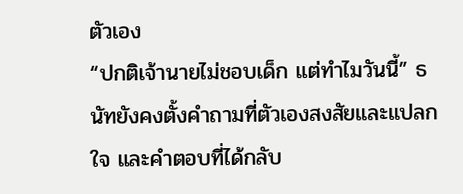ตัวเอง
“ปกติเจ้านายไม่ชอบเด็ก แต่ทำไมวันนี้” ธนัทยังคงตั้งคำถามที่ตัวเองสงสัยและแปลกใจ และคำตอบที่ได้กลับ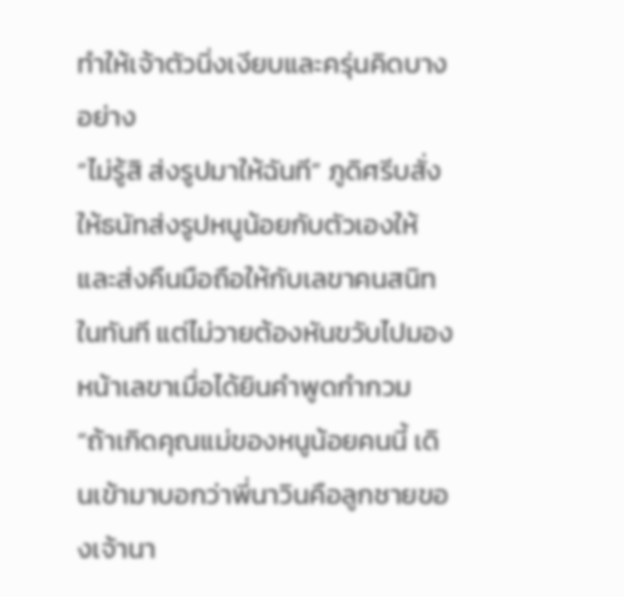ทำให้เจ้าตัวนิ่งเงียบและครุ่นคิดบางอย่าง
“ไม่รู้สิ ส่งรูปมาให้ฉันที” ภูดิศรีบสั่งให้ธนัทส่งรูปหนูน้อยกับตัวเองให้ และส่งคืนมือถือให้กับเลขาคนสนิทในทันที แต่ไม่วายต้องหันขวับไปมองหน้าเลขาเมื่อได้ยินคำพูดกำกวม
“ถ้าเกิดคุณแม่ของหนูน้อยคนนี้ เดินเข้ามาบอกว่าพี่นาวินคือลูกชายของเจ้านา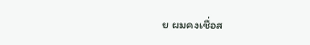ย ผมคงเชื่อส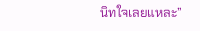นิทใจเลยแหละ”